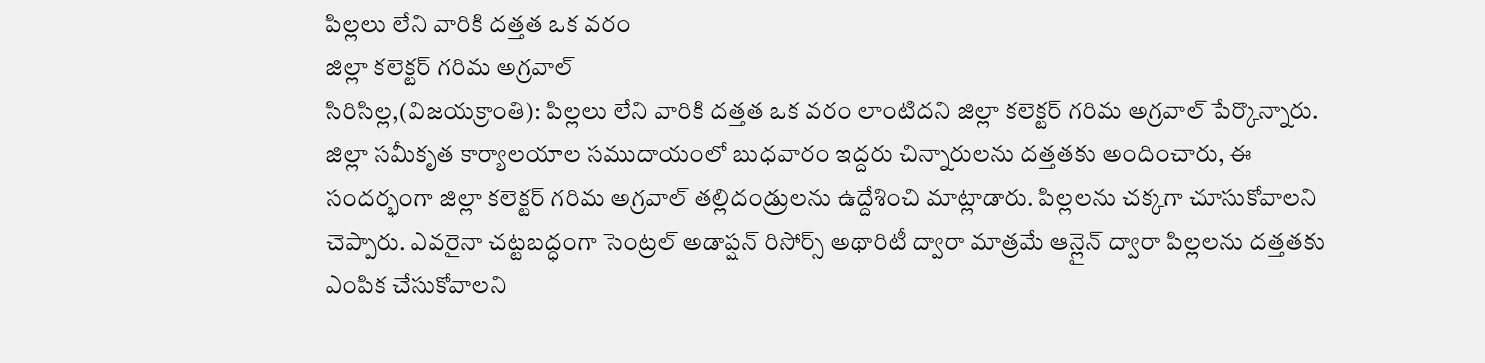పిల్లలు లేని వారికి దత్తత ఒక వరం
జిల్లా కలెక్టర్ గరిమ అగ్రవాల్
సిరిసిల్ల,(విజయక్రాంతి): పిల్లలు లేని వారికి దత్తత ఒక వరం లాంటిదని జిల్లా కలెక్టర్ గరిమ అగ్రవాల్ పేర్కొన్నారు. జిల్లా సమీకృత కార్యాలయాల సముదాయంలో బుధవారం ఇద్దరు చిన్నారులను దత్తతకు అందించారు, ఈ సందర్భంగా జిల్లా కలెక్టర్ గరిమ అగ్రవాల్ తల్లిదండ్రులను ఉద్దేశించి మాట్లాడారు. పిల్లలను చక్కగా చూసుకోవాలని చెప్పారు. ఎవరైనా చట్టబద్ధంగా సెంట్రల్ అడాప్షన్ రిసోర్స్ అథారిటీ ద్వారా మాత్రమే ఆన్లైన్ ద్వారా పిల్లలను దత్తతకు ఎంపిక చేసుకోవాలని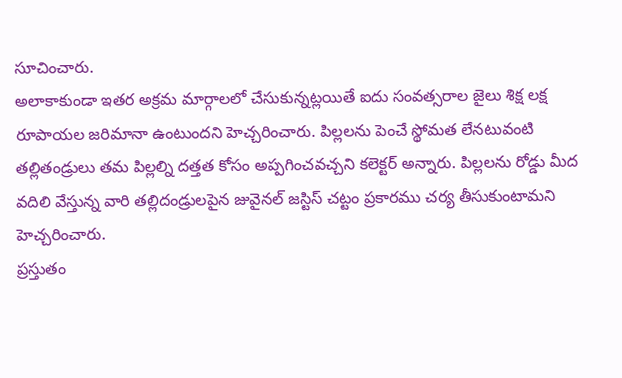సూచించారు.
అలాకాకుండా ఇతర అక్రమ మార్గాలలో చేసుకున్నట్లయితే ఐదు సంవత్సరాల జైలు శిక్ష లక్ష రూపాయల జరిమానా ఉంటుందని హెచ్చరించారు. పిల్లలను పెంచే స్థోమత లేనటువంటి తల్లితండ్రులు తమ పిల్లల్ని దత్తత కోసం అప్పగించవచ్చని కలెక్టర్ అన్నారు. పిల్లలను రోడ్డు మీద వదిలి వేస్తున్న వారి తల్లిదండ్రులపైన జువైనల్ జస్టిస్ చట్టం ప్రకారము చర్య తీసుకుంటామని హెచ్చరించారు.
ప్రస్తుతం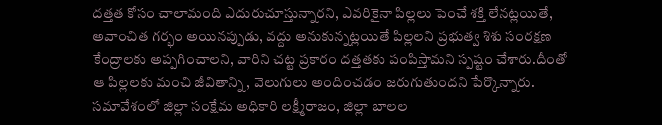దత్తత కోసం చాలామంది ఎదురుచూస్తున్నారని, ఎవరికైనా పిల్లలు పెంచే శక్తి లేనట్లయితే, అవాంచిత గర్భం అయినప్పుడు, వద్దు అనుకున్నట్లయితే పిల్లలని ప్రభుత్వ శిశు సంరక్షణ కేంద్రాలకు అప్పగించాలని, వారిని చట్ట ప్రకారం దత్తతకు పంపిస్తామని స్పష్టం చేశారు.దీంతో ఆ పిల్లలకు మంచి జీవితాన్ని, వెలుగులు అందించడం జరుగుతుందని పేర్కొన్నారు. సమావేశంలో జిల్లా సంక్షేమ అధికారి లక్ష్మీరాజం, జిల్లా బాలల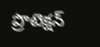ప్రొటెక్షన్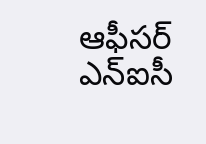ఆఫీసర్ ఎన్ఐసీ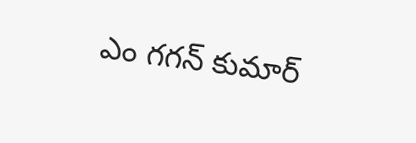ఎం గగన్ కుమార్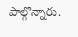పాల్గొన్నారు.